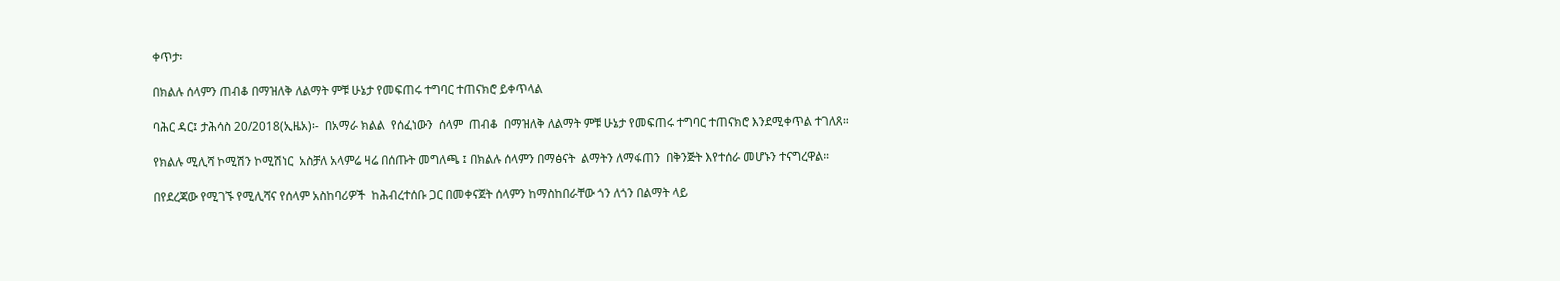ቀጥታ፡

በክልሉ ሰላምን ጠብቆ በማዝለቅ ለልማት ምቹ ሁኔታ የመፍጠሩ ተግባር ተጠናክሮ ይቀጥላል

ባሕር ዳር፤ ታሕሳስ 20/2018(ኢዜአ)፡-  በአማራ ክልል  የሰፈነውን  ሰላም  ጠብቆ  በማዝለቅ ለልማት ምቹ ሁኔታ የመፍጠሩ ተግባር ተጠናክሮ እንደሚቀጥል ተገለጸ።

የክልሉ ሚሊሻ ኮሚሽን ኮሚሽነር  አስቻለ አላምሬ ዛሬ በሰጡት መግለጫ ፤ በክልሉ ሰላምን በማፅናት  ልማትን ለማፋጠን  በቅንጅት እየተሰራ መሆኑን ተናግረዋል።

በየደረጃው የሚገኙ የሚሊሻና የሰላም አስከባሪዎች  ከሕብረተሰቡ ጋር በመቀናጀት ሰላምን ከማስከበራቸው ጎን ለጎን በልማት ላይ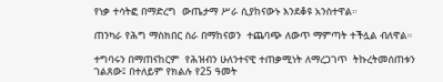የነቃ ተሳትፎ በማድረግ  ውጤታማ ሥራ ሲያከናውኑ እንደቆዩ አንስተዋል።

ጠንካራ የሕግ ማስክበር ስራ በማከናወን  ተጨባጭ ለውጥ ማምጣት ተችሏል ብለዋል።

ተግባሩን በማጠናከርም  የሕዝብን ሁለንተናዊ ተጠቃሚነት ለማረጋገጥ  ትኩረትመሰጠቱን ገልጸው፤ በተለይም የክልሉ የ25 ዓመት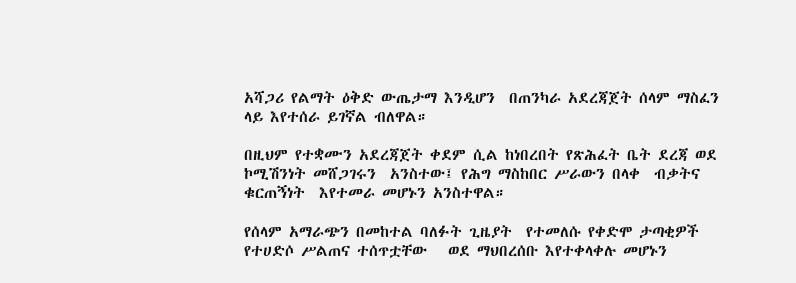አሻጋሪ የልማት ዕቅድ ውጤታማ እንዲሆን  በጠንካራ አደረጃጀት ሰላም ማስፈን  ላይ እየተሰራ ይገኛል ብለዋል።

በዚህም የተቋሙን አደረጃጀት ቀደም ሲል ከነበረበት የጽሕፈት ቤት ደረጃ ወደ ኮሚሽንነት መሸጋገሩን  አንስተው፤ የሕግ ማስከበር ሥራውን በላቀ  ብቃትና ቁርጠኝነት  እየተመራ መሆኑን አንስተዋል።

የሰላም አማራጭን በመከተል ባለፉት ጊዜያት  የተመለሱ የቀድሞ ታጣቂዎች የተሀድሶ ሥልጠና ተሰጥቷቸው   ወደ ማህበረሰቡ እየተቀላቀሉ መሆኑን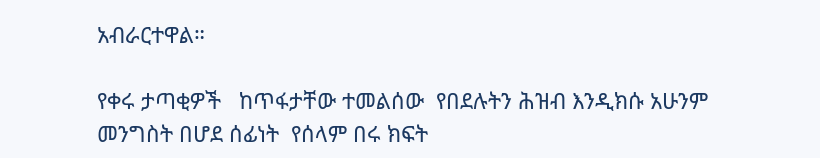አብራርተዋል።

የቀሩ ታጣቂዎች   ከጥፋታቸው ተመልሰው  የበደሉትን ሕዝብ እንዲክሱ አሁንም መንግስት በሆደ ሰፊነት  የሰላም በሩ ክፍት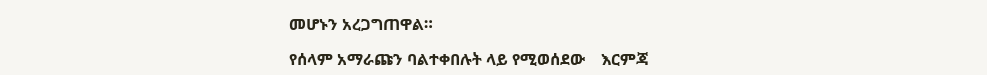መሆኑን አረጋግጠዋል።

የሰላም አማራጩን ባልተቀበሉት ላይ የሚወሰደው    እርምጃ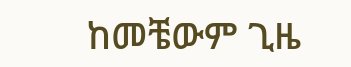ከመቼውም ጊዜ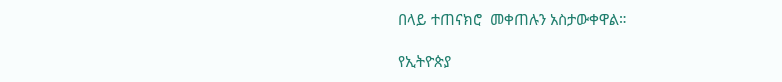በላይ ተጠናክሮ  መቀጠሉን አስታውቀዋል።

የኢትዮጵያ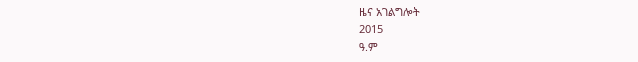ዜና አገልግሎት
2015
ዓ.ም